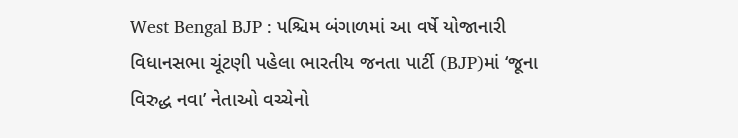West Bengal BJP : પશ્ચિમ બંગાળમાં આ વર્ષે યોજાનારી વિધાનસભા ચૂંટણી પહેલા ભારતીય જનતા પાર્ટી (BJP)માં ‘જૂના વિરુદ્ધ નવા’ નેતાઓ વચ્ચેનો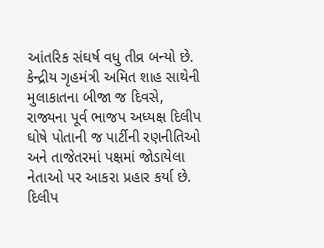આંતરિક સંઘર્ષ વધુ તીવ્ર બન્યો છે. કેન્દ્રીય ગૃહમંત્રી અમિત શાહ સાથેની મુલાકાતના બીજા જ દિવસે, રાજ્યના પૂર્વ ભાજપ અધ્યક્ષ દિલીપ ઘોષે પોતાની જ પાર્ટીની રણનીતિઓ અને તાજેતરમાં પક્ષમાં જોડાયેલા નેતાઓ પર આકરા પ્રહાર કર્યા છે. દિલીપ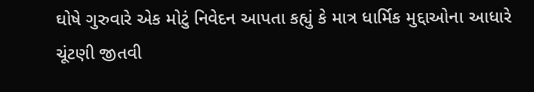ઘોષે ગુરુવારે એક મોટું નિવેદન આપતા કહ્યું કે માત્ર ધાર્મિક મુદ્દાઓના આધારે ચૂંટણી જીતવી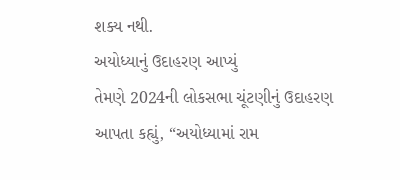શક્ય નથી.
અયોધ્યાનું ઉદાહરણ આપ્યું
તેમણે 2024ની લોકસભા ચૂંટણીનું ઉદાહરણ આપતા કહ્યું, “અયોધ્યામાં રામ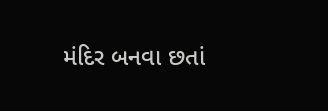મંદિર બનવા છતાં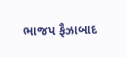ભાજપ ફૈઝાબાદ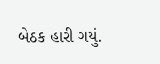બેઠક હારી ગયું.